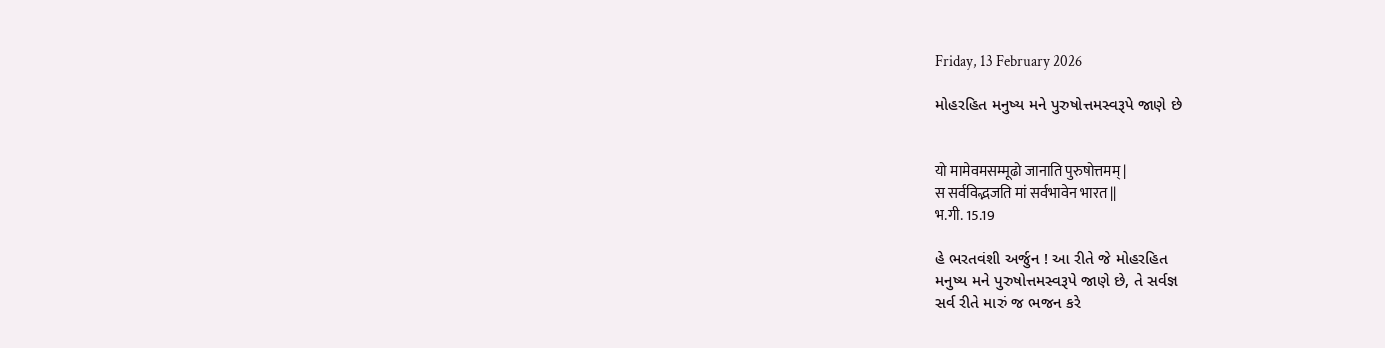Friday, 13 February 2026

મોહરહિત મનુષ્ય મને પુરુષોત્તમસ્વરૂપે જાણે છે


यो मामेवमसम्मूढो जानाति पुरुषोत्तमम् |
स सर्वविद्भजति मां सर्वभावेन भारत ||
भ.गी. 15.19

હે ભરતવંશી અર્જુન ! આ રીતે જે મોહરહિત
મનુષ્ય મને પુરુષોત્તમસ્વરૂપે જાણે છે, તે સર્વજ્ઞ
સર્વ રીતે મારું જ ભજન કરે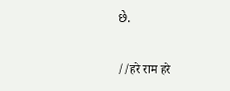છે.

//हरे राम हरे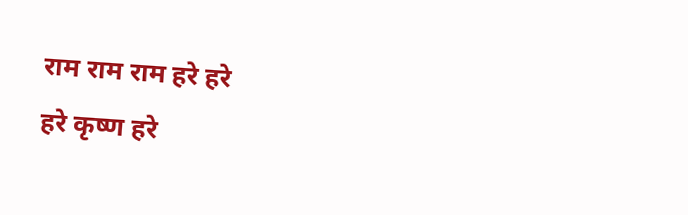राम राम राम हरे हरे
हरे कृष्ण हरे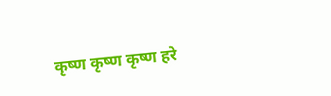कृष्ण कृष्ण कृष्ण हरे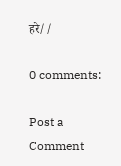हरे//

0 comments:

Post a Comment